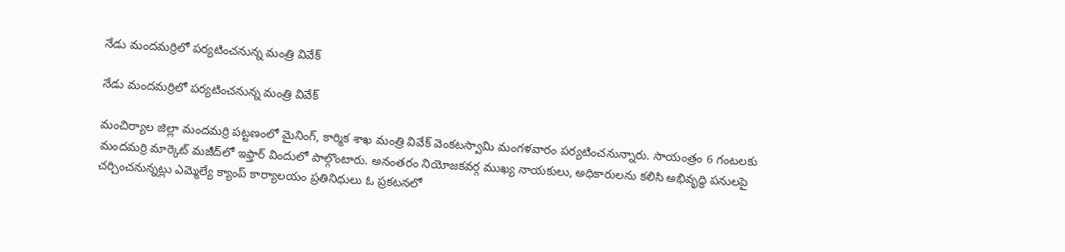నేడు మందమర్రిలో పర్యటించనున్న మంత్రి వివేక్

నేడు మందమర్రిలో పర్యటించనున్న మంత్రి వివేక్

మంచిర్యాల జిల్లా మందమర్రి పట్టణంలో మైనింగ్, కార్మిక శాఖ మంత్రి వివేక్ వెంకటస్వామి మంగళవారం పర్యటించనున్నారు. సాయంత్రం 6 గంటలకు మందమర్రి మార్కెట్ మజీద్‌లో ఇఫ్తార్ విందులో పాల్గొంటారు. అనంతరం నియోజకవర్గ ముఖ్య నాయకులు, అధికారులను కలిసి అభివృద్ధి పనులపై చర్చించనున్నట్లు ఎమ్మెల్యే క్యాంప్ కార్యాలయం ప్రతినిధులు ఓ ప్రకటనలో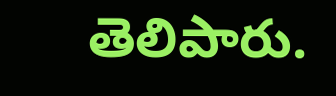తెలిపారు.